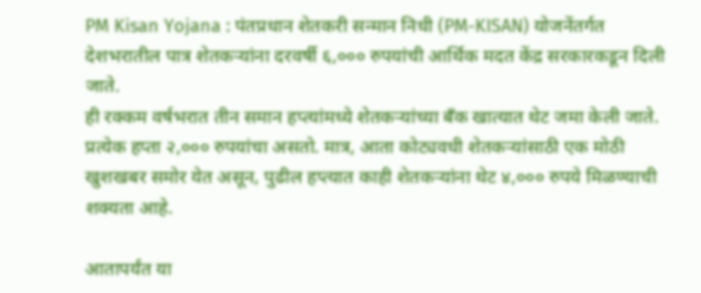PM Kisan Yojana : पंतप्रधान शेतकरी सन्मान निधी (PM-KISAN) योजनेंतर्गत देशभरातील पात्र शेतकऱ्यांना दरवर्षी ६,००० रुपयांची आर्थिक मदत केंद्र सरकारकडून दिली जाते.
ही रक्कम वर्षभरात तीन समान हप्त्यांमध्ये शेतकऱ्यांच्या बँक खात्यात थेट जमा केली जाते. प्रत्येक हप्ता २,००० रुपयांचा असतो. मात्र, आता कोट्यवधी शेतकऱ्यांसाठी एक मोठी खुशखबर समोर येत असून, पुढील हप्त्यात काही शेतकऱ्यांना थेट ४,००० रुपये मिळण्याची शक्यता आहे.

आतापर्यंत या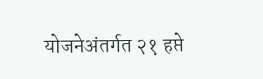योजनेअंतर्गत २१ हप्ते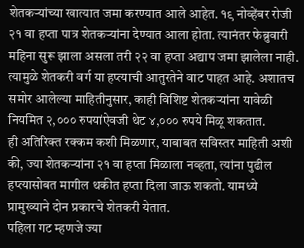शेतकऱ्यांच्या खात्यात जमा करण्यात आले आहेत. १९ नोव्हेंबर रोजी २१ वा हप्ता पात्र शेतकऱ्यांना देण्यात आला होता. त्यानंतर फेब्रुवारी महिना सुरू झाला असला तरी २२ वा हप्ता अद्याप जमा झालेला नाही.
त्यामुळे शेतकरी वर्ग या हप्त्याची आतुरतेने वाट पाहत आहे. अशातच समोर आलेल्या माहितीनुसार, काही विशिष्ट शेतकऱ्यांना यावेळी नियमित २,००० रुपयांऐवजी थेट ४,००० रुपये मिळू शकतात.
ही अतिरिक्त रक्कम कशी मिळणार, याबाबत सविस्तर माहिती अशी की, ज्या शेतकऱ्यांना २१ वा हप्ता मिळाला नव्हता, त्यांना पुढील हप्त्यासोबत मागील थकीत हप्ता दिला जाऊ शकतो. यामध्ये प्रामुख्याने दोन प्रकारचे शेतकरी येतात.
पहिला गट म्हणजे ज्या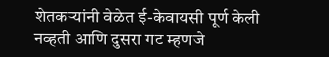शेतकऱ्यांनी वेळेत ई-केवायसी पूर्ण केली नव्हती आणि दुसरा गट म्हणजे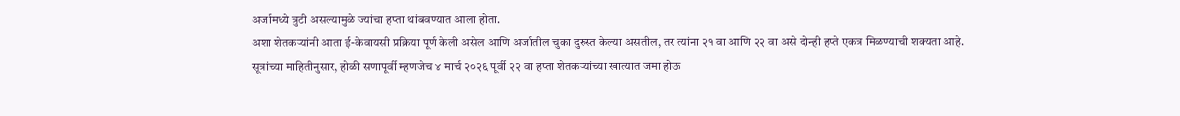अर्जामध्ये त्रुटी असल्यामुळे ज्यांचा हप्ता थांबवण्यात आला होता.
अशा शेतकऱ्यांनी आता ई-केवायसी प्रक्रिया पूर्ण केली असेल आणि अर्जातील चुका दुरुस्त केल्या असतील, तर त्यांना २१ वा आणि २२ वा असे दोन्ही हप्ते एकत्र मिळण्याची शक्यता आहे.
सूत्रांच्या माहितीनुसार, होळी सणापूर्वी म्हणजेच ४ मार्च २०२६ पूर्वी २२ वा हप्ता शेतकऱ्यांच्या खात्यात जमा होऊ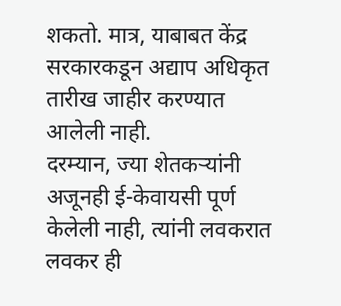शकतो. मात्र, याबाबत केंद्र सरकारकडून अद्याप अधिकृत तारीख जाहीर करण्यात आलेली नाही.
दरम्यान, ज्या शेतकऱ्यांनी अजूनही ई-केवायसी पूर्ण केलेली नाही, त्यांनी लवकरात लवकर ही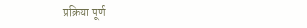प्रक्रिया पूर्ण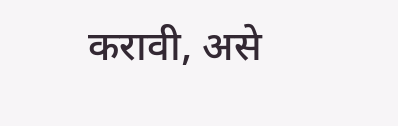करावी, असे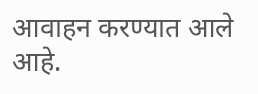आवाहन करण्यात आले आहे.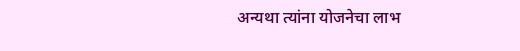अन्यथा त्यांना योजनेचा लाभ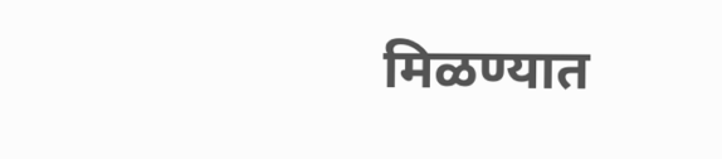मिळण्यात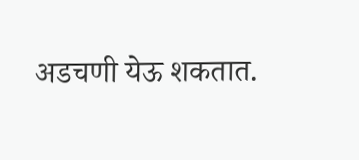अडचणी येऊ शकतात.